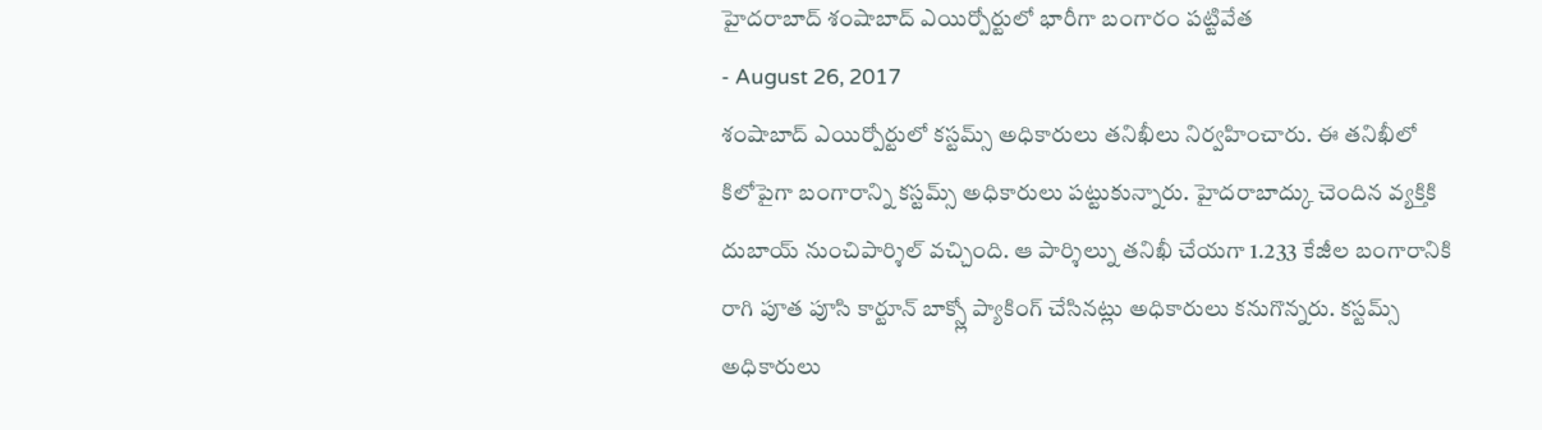హైదరాబాద్ శంషాబాద్ ఎయిర్పోర్టులో భారీగా బంగారం పట్టివేత
- August 26, 2017
శంషాబాద్ ఎయిర్పోర్టులో కస్టమ్స్ అధికారులు తనిఖీలు నిర్వహించారు. ఈ తనిఖీలో కిలోపైగా బంగారాన్ని కస్టమ్స్ అధికారులు పట్టుకున్నారు. హైదరాబాద్కు చెందిన వ్యక్తికి దుబాయ్ నుంచిపార్శిల్ వచ్చింది. ఆ పార్శిల్ను తనిఖీ చేయగా 1.233 కేజీల బంగారానికి రాగి పూత పూసి కార్టూన్ బాక్స్లో ప్యాకింగ్ చేసినట్లు అధికారులు కనుగొన్నరు. కస్టమ్స్ అధికారులు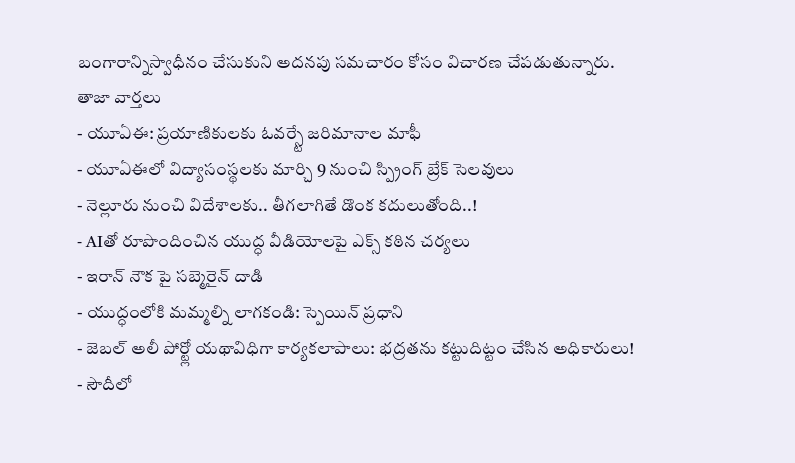బంగారాన్నిస్వాధీనం చేసుకుని అదనపు సమచారం కోసం విచారణ చేపడుతున్నారు.
తాజా వార్తలు
- యూఏఈ: ప్రయాణికులకు ఓవర్స్టే జరిమానాల మాఫీ
- యూఏఈలో విద్యాసంస్థలకు మార్చి 9 నుంచి స్ప్రింగ్ బ్రేక్ సెలవులు
- నెల్లూరు నుంచి విదేశాలకు.. తీగలాగితే డొంక కదులుతోంది..!
- AIతో రూపొందించిన యుద్ధ వీడియోలపై ఎక్స్ కఠిన చర్యలు
- ఇరాన్ నౌక పై సబ్మెరైన్ దాడి
- యుద్ధంలోకి మమ్మల్ని లాగకండి: స్పెయిన్ ప్రధాని
- జెబల్ అలీ పోర్ట్లో యథావిధిగా కార్యకలాపాలు: భద్రతను కట్టుదిట్టం చేసిన అధికారులు!
- సౌదీలో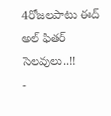4రోజలపాటు ఈద్ అల్ ఫితర్ సెలవులు..!!
-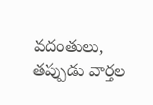వదంతులు, తప్పుడు వార్తల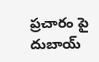ప్రచారం పై దుబాయ్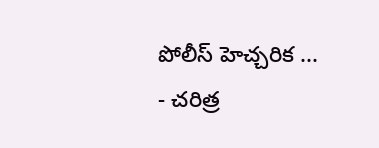పోలీస్ హెచ్చరిక ...
- చరిత్ర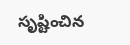సృష్టించిన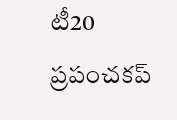టీ20 ప్రపంచకప్